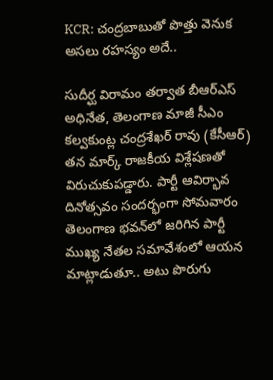KCR: చంద్రబాబుతో పొత్తు వెనుక అసలు రహస్యం అదే..

సుదీర్ఘ విరామం తర్వాత బీఆర్‌ఎస్ అధినేత, తెలంగాణ మాజీ సీఎం కల్వకుంట్ల చంద్రశేఖర్ రావు (కేసీఆర్) తన మార్క్ రాజకీయ విశ్లేషణతో విరుచుకుపడ్డారు. పార్టీ ఆవిర్భావ దినోత్సవం సందర్భంగా సోమవారం తెలంగాణ భవన్‌లో జరిగిన పార్టీ ముఖ్య నేతల సమావేశంలో ఆయన మాట్లాడుతూ.. అటు పొరుగు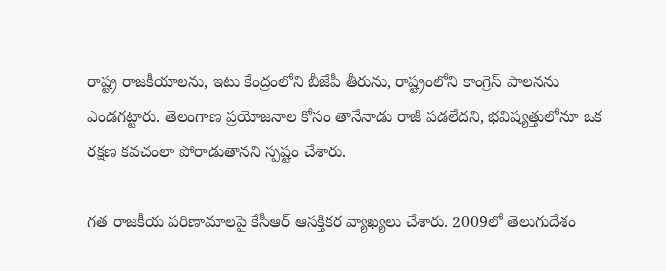రాష్ట్ర రాజకీయాలను, ఇటు కేంద్రంలోని బీజేపీ తీరును, రాష్ట్రంలోని కాంగ్రెస్ పాలనను ఎండగట్టారు. తెలంగాణ ప్రయోజనాల కోసం తానేనాడు రాజీ పడలేదని, భవిష్యత్తులోనూ ఒక రక్షణ కవచంలా పోరాడుతానని స్పష్టం చేశారు.

గత రాజకీయ పరిణామాలపై కేసీఆర్ ఆసక్తికర వ్యాఖ్యలు చేశారు. 2009లో తెలుగుదేశం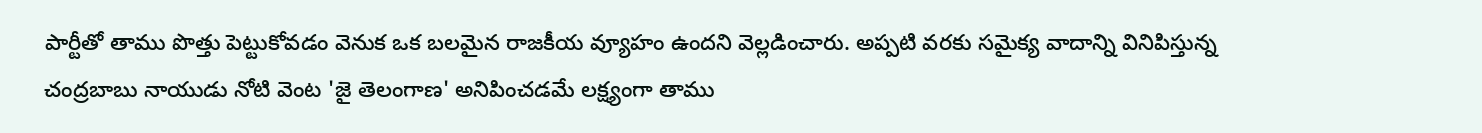పార్టీతో తాము పొత్తు పెట్టుకోవడం వెనుక ఒక బలమైన రాజకీయ వ్యూహం ఉందని వెల్లడించారు. అప్పటి వరకు సమైక్య వాదాన్ని వినిపిస్తున్న చంద్రబాబు నాయుడు నోటి వెంట 'జై తెలంగాణ' అనిపించడమే లక్ష్యంగా తాము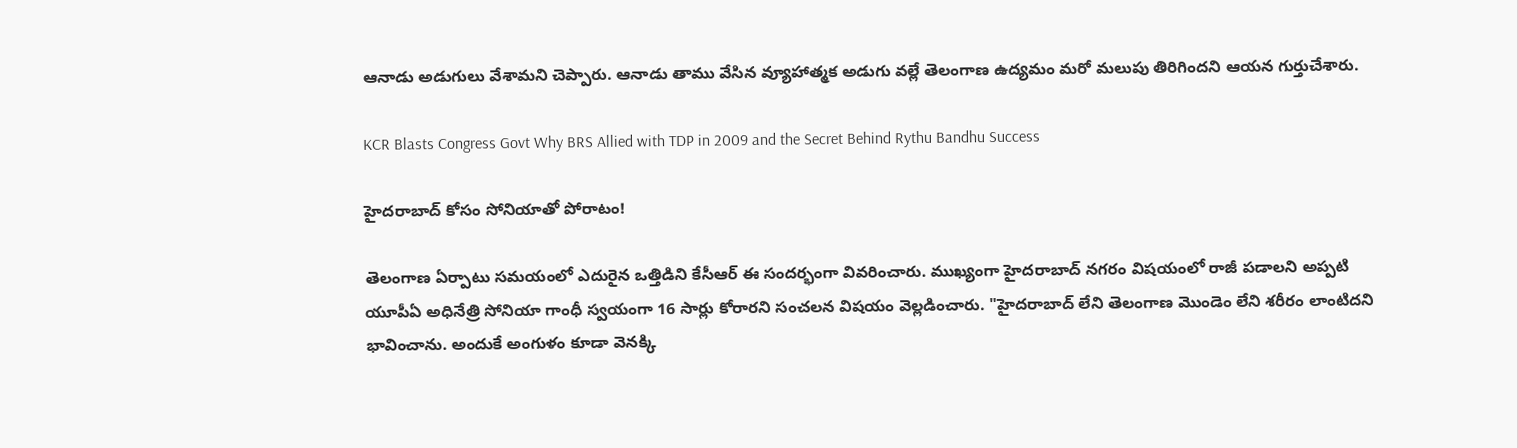ఆనాడు అడుగులు వేశామని చెప్పారు. ఆనాడు తాము వేసిన వ్యూహాత్మక అడుగు వల్లే తెలంగాణ ఉద్యమం మరో మలుపు తిరిగిందని ఆయన గుర్తుచేశారు.

KCR Blasts Congress Govt Why BRS Allied with TDP in 2009 and the Secret Behind Rythu Bandhu Success

హైదరాబాద్ కోసం సోనియాతో పోరాటం!

తెలంగాణ ఏర్పాటు సమయంలో ఎదురైన ఒత్తిడిని కేసీఆర్ ఈ సందర్భంగా వివరించారు. ముఖ్యంగా హైదరాబాద్ నగరం విషయంలో రాజీ పడాలని అప్పటి యూపీఏ అధినేత్రి సోనియా గాంధీ స్వయంగా 16 సార్లు కోరారని సంచలన విషయం వెల్లడించారు. "హైదరాబాద్ లేని తెలంగాణ మొండెం లేని శరీరం లాంటిదని భావించాను. అందుకే అంగుళం కూడా వెనక్కి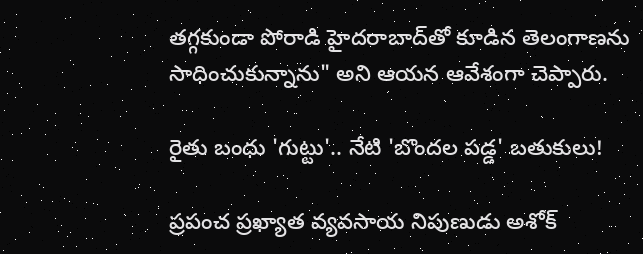తగ్గకుండా పోరాడి హైదరాబాద్‌తో కూడిన తెలంగాణను సాధించుకున్నాను" అని ఆయన ఆవేశంగా చెప్పారు.

రైతు బంధు 'గుట్టు'.. నేటి 'బొందల పడ్డ' బతుకులు!

ప్రపంచ ప్రఖ్యాత వ్యవసాయ నిపుణుడు అశోక్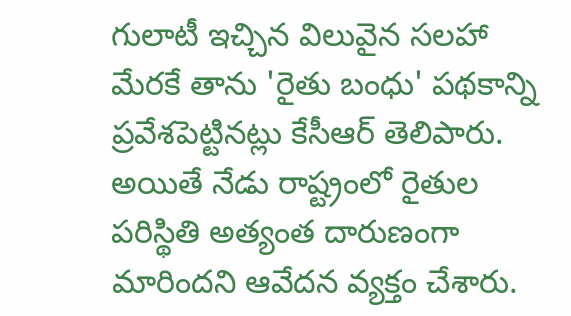గులాటీ ఇచ్చిన విలువైన సలహా మేరకే తాను 'రైతు బంధు' పథకాన్ని ప్రవేశపెట్టినట్లు కేసీఆర్ తెలిపారు. అయితే నేడు రాష్ట్రంలో రైతుల పరిస్థితి అత్యంత దారుణంగా మారిందని ఆవేదన వ్యక్తం చేశారు.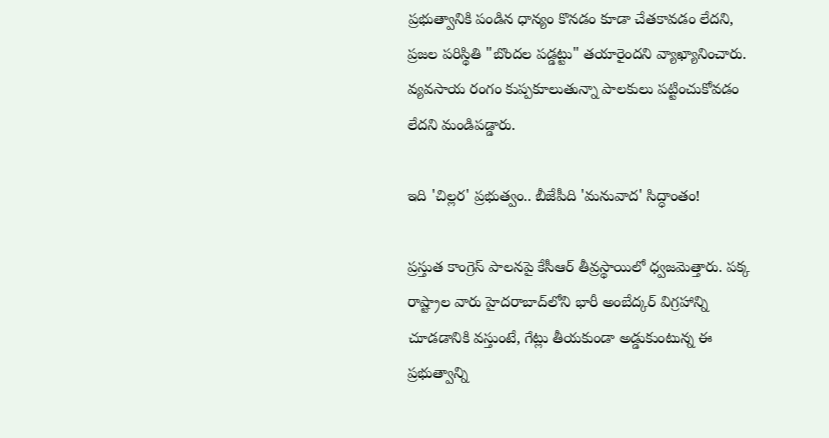ప్రభుత్వానికి పండిన ధాన్యం కొనడం కూడా చేతకావడం లేదని, ప్రజల పరిస్థితి "బొందల పడ్డట్టు" తయారైందని వ్యాఖ్యానించారు. వ్యవసాయ రంగం కుప్పకూలుతున్నా పాలకులు పట్టించుకోవడం లేదని మండిపడ్డారు.

ఇది 'చిల్లర' ప్రభుత్వం.. బీజేపీది 'మనువాద' సిద్ధాంతం!

ప్రస్తుత కాంగ్రెస్ పాలనపై కేసీఆర్ తీవ్రస్థాయిలో ధ్వజమెత్తారు. పక్క రాష్ట్రాల వారు హైదరాబాద్‌లోని భారీ అంబేద్కర్ విగ్రహాన్ని చూడడానికి వస్తుంటే, గేట్లు తీయకుండా అడ్డుకుంటున్న ఈ ప్రభుత్వాన్ని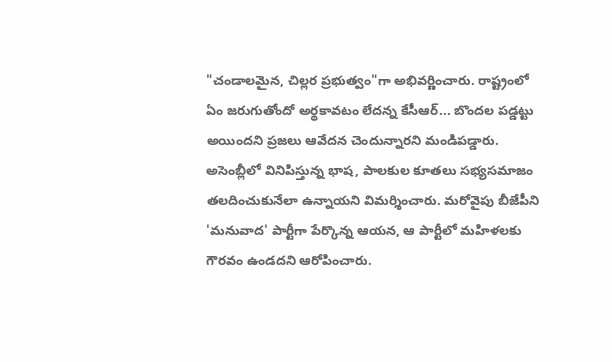"చండాలమైన, చిల్లర ప్రభుత్వం"గా అభివర్ణించారు. రాష్ట్రంలో ఏం జరుగుతోందో అర్థకావటం లేదన్న కేసీఆర్... బొందల పడ్డట్టు అయిందని ప్రజలు ఆవేదన చెందున్నారని మండిపడ్డారు. అసెంబ్లీలో వినిపిస్తున్న భాష, పాలకుల కూతలు సభ్యసమాజం తలదించుకునేలా ఉన్నాయని విమర్శించారు. మరోవైపు బీజేపీని 'మనువాద' పార్టీగా పేర్కొన్న ఆయన, ఆ పార్టీలో మహిళలకు గౌరవం ఉండదని ఆరోపించారు.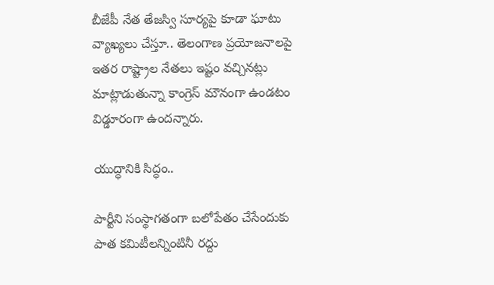బీజేపీ నేత తేజస్వి సూర్యపై కూడా ఘాటు వ్యాఖ్యలు చేస్తూ.. తెలంగాణ ప్రయోజనాలపై ఇతర రాష్ట్రాల నేతలు ఇష్టం వచ్చినట్లు మాట్లాడుతున్నా కాంగ్రెస్ మౌనంగా ఉండటం విడ్డూరంగా ఉందన్నారు.

యుద్ధానికి సిద్ధం..

పార్టీని సంస్థాగతంగా బలోపేతం చేసేందుకు పాత కమిటీలన్నింటినీ రద్దు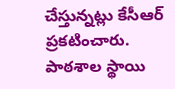చేస్తున్నట్లు కేసీఆర్ ప్రకటించారు. పాఠశాల స్థాయి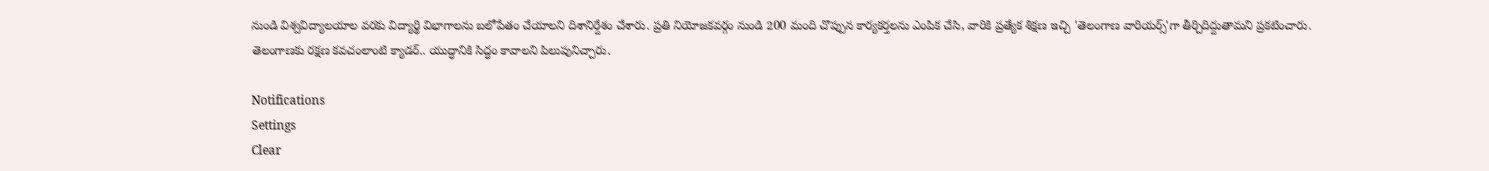నుండి విశ్వవిద్యాలయాల వరకు విద్యార్థి విభాగాలను బలోపేతం చేయాలని దిశానిర్దేశం చేశారు. ప్రతి నియోజకవర్గం నుండి 200 మంది చొప్పున కార్యకర్తలను ఎంపిక చేసి, వారికి ప్రత్యేక శిక్షణ ఇచ్చి 'తెలంగాణ వారియర్స్'గా తీర్చిదిద్దుతామని ప్రకటించారు. తెలంగాణకు రక్షణ కవచంలాంటి క్యాడర్.. యుద్ధానికి సిద్ధం కావాలని పిలుపునిచ్చారు.

Notifications
Settings
Clear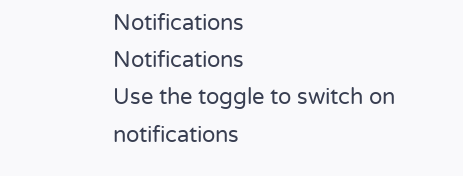Notifications
Notifications
Use the toggle to switch on notifications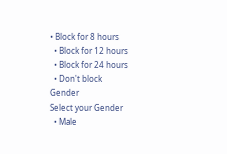• Block for 8 hours
  • Block for 12 hours
  • Block for 24 hours
  • Don't block
Gender
Select your Gender
  • Male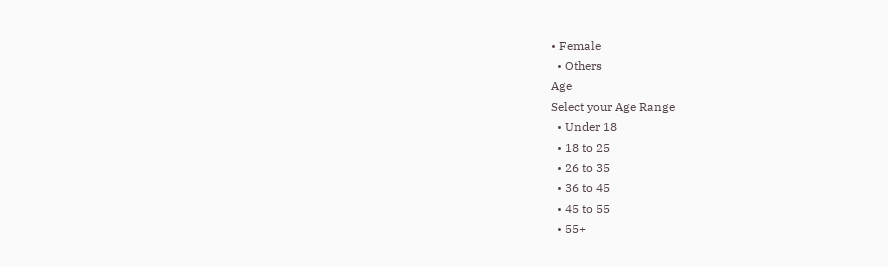• Female
  • Others
Age
Select your Age Range
  • Under 18
  • 18 to 25
  • 26 to 35
  • 36 to 45
  • 45 to 55
  • 55+